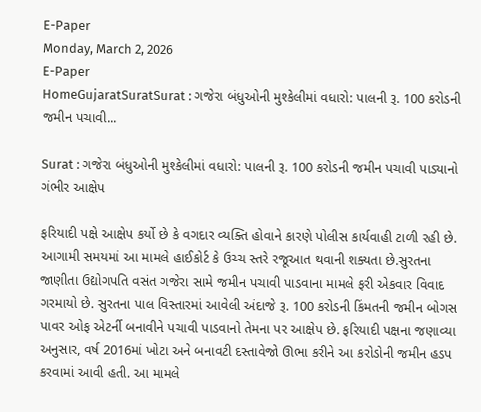E-Paper
Monday, March 2, 2026
E-Paper
HomeGujaratSuratSurat : ગજેરા બંધુઓની મુશ્કેલીમાં વધારો: પાલની રૂ. 100 કરોડની જમીન પચાવી...

Surat : ગજેરા બંધુઓની મુશ્કેલીમાં વધારો: પાલની રૂ. 100 કરોડની જમીન પચાવી પાડ્યાનો ગંભીર આક્ષેપ

ફરિયાદી પક્ષે આક્ષેપ કર્યો છે કે વગદાર વ્યક્તિ હોવાને કારણે પોલીસ કાર્યવાહી ટાળી રહી છે. આગામી સમયમાં આ મામલે હાઈકોર્ટ કે ઉચ્ચ સ્તરે રજૂઆત થવાની શક્યતા છે.સુરતના જાણીતા ઉદ્યોગપતિ વસંત ગજેરા સામે જમીન પચાવી પાડવાના મામલે ફરી એકવાર વિવાદ ગરમાયો છે. સુરતના પાલ વિસ્તારમાં આવેલી અંદાજે રૂ. 100 કરોડની કિંમતની જમીન બોગસ પાવર ઓફ એટર્ની બનાવીને પચાવી પાડવાનો તેમના પર આક્ષેપ છે. ફરિયાદી પક્ષના જણાવ્યા અનુસાર, વર્ષ 2016માં ખોટા અને બનાવટી દસ્તાવેજો ઊભા કરીને આ કરોડોની જમીન હડપ કરવામાં આવી હતી. આ મામલે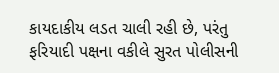કાયદાકીય લડત ચાલી રહી છે, પરંતુ ફરિયાદી પક્ષના વકીલે સુરત પોલીસની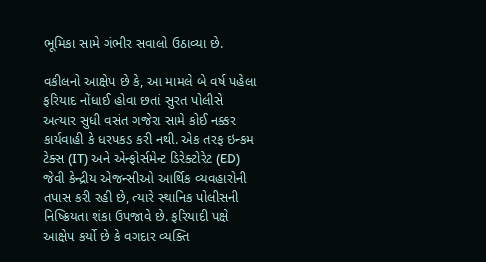ભૂમિકા સામે ગંભીર સવાલો ઉઠાવ્યા છે.

વકીલનો આક્ષેપ છે કે, આ મામલે બે વર્ષ પહેલા ફરિયાદ નોંધાઈ હોવા છતાં સુરત પોલીસે અત્યાર સુધી વસંત ગજેરા સામે કોઈ નક્કર કાર્યવાહી કે ધરપકડ કરી નથી. એક તરફ ઇન્કમ ટેક્સ (IT) અને એન્ફોર્સમેન્ટ ડિરેક્ટોરેટ (ED) જેવી કેન્દ્રીય એજન્સીઓ આર્થિક વ્યવહારોની તપાસ કરી રહી છે, ત્યારે સ્થાનિક પોલીસની નિષ્ક્રિયતા શંકા ઉપજાવે છે. ફરિયાદી પક્ષે આક્ષેપ કર્યો છે કે વગદાર વ્યક્તિ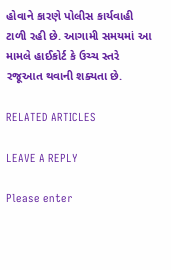હોવાને કારણે પોલીસ કાર્યવાહી ટાળી રહી છે. આગામી સમયમાં આ મામલે હાઈકોર્ટ કે ઉચ્ચ સ્તરે રજૂઆત થવાની શક્યતા છે.

RELATED ARTICLES

LEAVE A REPLY

Please enter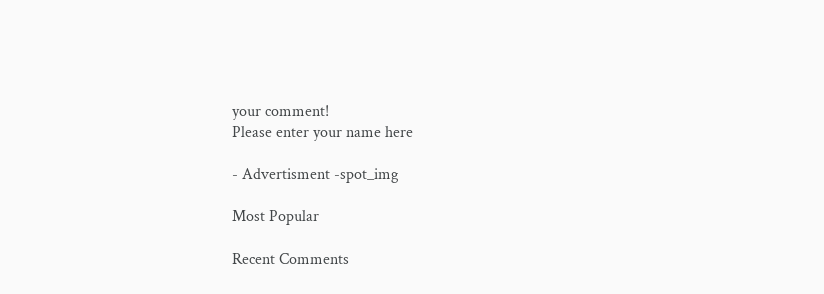your comment!
Please enter your name here

- Advertisment -spot_img

Most Popular

Recent Comments